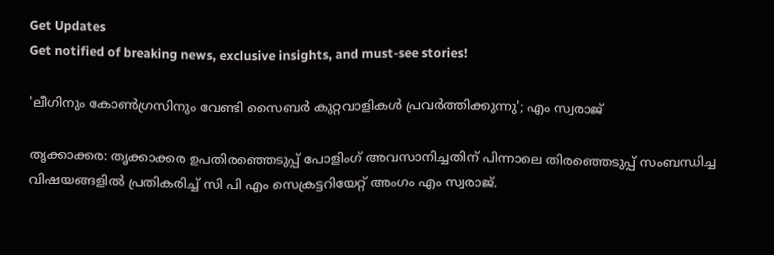Get Updates
Get notified of breaking news, exclusive insights, and must-see stories!

'ലീഗിനും കോണ്‍ഗ്രസിനും വേണ്ടി സൈബര്‍ കുറ്റവാളികള്‍ പ്രവര്‍ത്തിക്കുന്നു'; എം സ്വരാജ്

തൃക്കാക്കര: തൃക്കാക്കര ഉപതിരഞ്ഞെടുപ്പ് പോളിംഗ് അവസാനിച്ചതിന് പിന്നാലെ തിരഞ്ഞെടുപ്പ് സംബന്ധിച്ച വിഷയങ്ങളിൽ പ്രതികരിച്ച് സി പി എം സെക്രട്ടറിയേറ്റ് അംഗം എം സ്വരാജ്.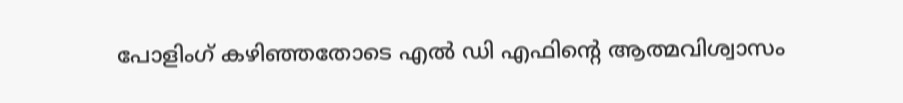പോളിംഗ് കഴിഞ്ഞതോടെ എൽ ഡി എഫിന്റെ ആത്മവിശ്വാസം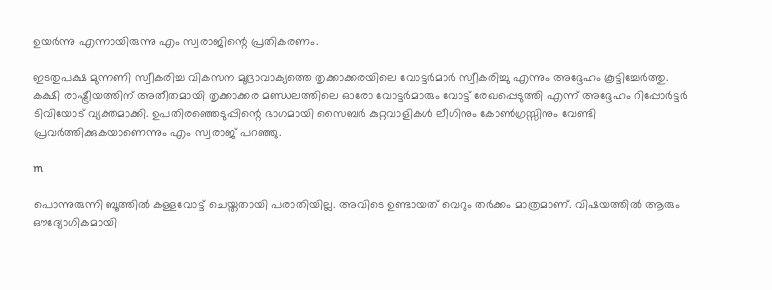ഉയർന്നു എന്നായിരുന്നു എം സ്വരാജിന്റെ പ്രതികരണം.

ഇടതുപക്ഷ മുന്നണി സ്വീകരിച്ച വികസന മുദ്രാവാക്യത്തെ തൃക്കാക്കരയിലെ വോട്ടർമാർ സ്വീകരിച്ചു എന്നും അദ്ദേഹം കൂട്ടിച്ചേർത്തു. കക്ഷി രാഷ്ട്രീയത്തിന് അതീതമായി തൃക്കാക്കര മണ്ഡലത്തിലെ ഓരോ വോട്ടർമാരും വോട്ട് രേഖപ്പെടുത്തി എന്ന് അദ്ദേഹം റിപ്പോർട്ടർ ടിവിയോട് വ്യക്തമാക്കി. ഉപതിരഞ്ഞെടുപ്പിന്റെ ഭാഗമായി സൈബർ കുറ്റവാളികൾ ലീഗിനും കോൺഗ്രസ്സിനും വേണ്ടി പ്രവർത്തിക്കുകയാണെന്നും എം സ്വരാജ് പറഞ്ഞു.

m

പൊന്നുരുന്നി ബൂത്തിൽ കള്ളവോട്ട് ചെയ്തതായി പരാതിയില്ല. അവിടെ ഉണ്ടായത് വെറും തർക്കം മാത്രമാണ്. വിഷയത്തിൽ ആരും ഔദ്യോഗികമായി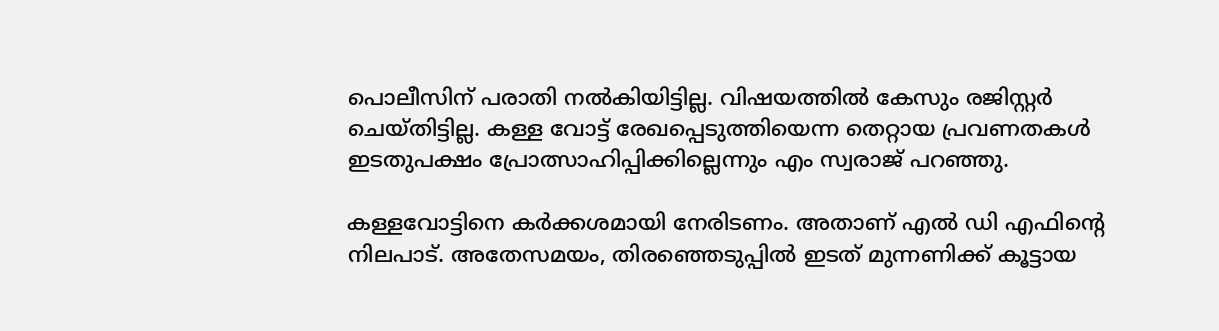പൊലീസിന് പരാതി നൽകിയിട്ടില്ല. വിഷയത്തിൽ കേസും രജിസ്റ്റർ ചെയ്തിട്ടില്ല. കള്ള വോട്ട് രേഖപ്പെടുത്തിയെന്ന തെറ്റായ പ്രവണതകൾ ഇടതുപക്ഷം പ്രോത്സാഹിപ്പിക്കില്ലെന്നും എം സ്വരാജ് പറഞ്ഞു.

കള്ളവോട്ടിനെ കര്‍ക്കശമായി നേരിടണം. അതാണ് എല്‍ ഡി എഫിന്റെ നിലപാട്. അതേസമയം, തിരഞ്ഞെടുപ്പില്‍ ഇടത് മുന്നണിക്ക് കൂട്ടായ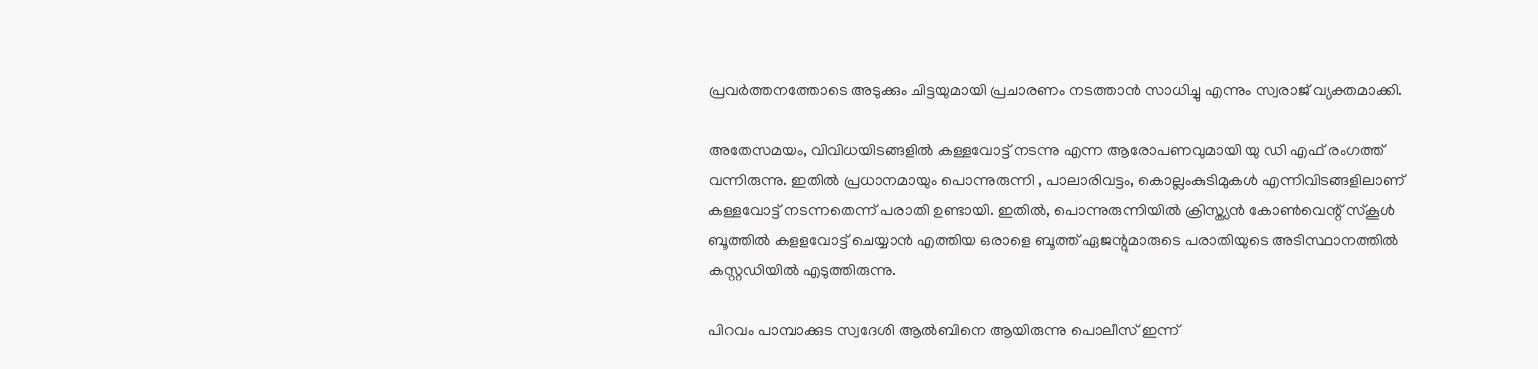പ്രവര്‍ത്തനത്തോടെ അടുക്കും ചിട്ടയുമായി പ്രചാരണം നടത്താന്‍ സാധിച്ചു എന്നും സ്വരാജ് വ്യക്തമാക്കി.

അതേസമയം, വിവിധയിടങ്ങളിൽ കള്ളവോട്ട് നടന്നു എന്ന ആരോപണവുമായി യു ഡി എഫ് രംഗത്ത് വന്നിരുന്നു. ഇതിൽ പ്രധാനമായും പൊന്നുരുന്നി , പാലാരിവട്ടം, കൊല്ലംകുടിമുകൾ എന്നിവിടങ്ങളിലാണ് കള്ളവോട്ട് നടന്നതെന്ന് പരാതി ഉണ്ടായി. ഇതിൽ, പൊന്നുരുന്നിയിൽ ക്രിസ്ത്യന്‍ കോണ്‍വെന്റ് സ്‌കൂള്‍ ബൂത്തിൽ കളളവോട്ട് ചെയ്യാൻ എത്തിയ ഒരാളെ ബൂത്ത് ഏജന്റുമാരുടെ പരാതിയുടെ അടിസ്ഥാനത്തിൽ കസ്റ്റഡിയിൽ എടുത്തിരുന്നു.

പിറവം പാമ്പാക്കുട സ്വദേശി ആല്‍ബിനെ ആയിരുന്നു പൊലീസ് ഇന്ന്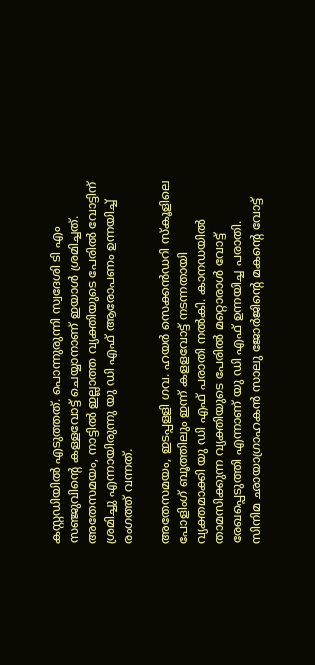കസ്റ്റഡിയിൽ എടുത്തത്. പൊന്നുരുന്നി സ്വദേശി ടി എം സഞ്ജുവിന്റെ കള്ളവോട്ട് ചെയ്യാനാണ് ഇയാൾ ശ്രമിച്ചത്. അതേസമയം, നാട്ടിൽ ഇല്ലാത്ത വ്യക്തിയുടെ പേരില്‍ വോട്ടിന് ശ്രമിച്ചു എന്നായിരുന്നു യു ഡി എഫ് ആരോപണം ഉന്നയിച്ച് രംഗത്ത് വന്നത്.

അതേസമയം, ഇടപ്പളളി ഗവ. ഹയര്‍ സെക്കന്‍ഡറി സ്കൂളിലെ പോളിംഗ് ബൂത്തിലും ഇന്ന് കളളവോട്ട് നടന്നതായി വ്യക്തമാക്കി യു ഡി എഫ് പരാതി നല്‍കി. കാനഡയിൽ താമസിക്കുന്ന വ്യക്തിയുടെ പേരിൽ മറ്റൊരാള്‍ വോട്ട് രേഖപ്പെടുത്തി എന്നാണ് യു ഡി എഫ് ഉന്നയിച്ച പരാതി. സിനിമ ഛായാഗ്രാഹകന്‍ സാലു ജോര്‍ജിന്റെ മകന്റെ വോട്ട്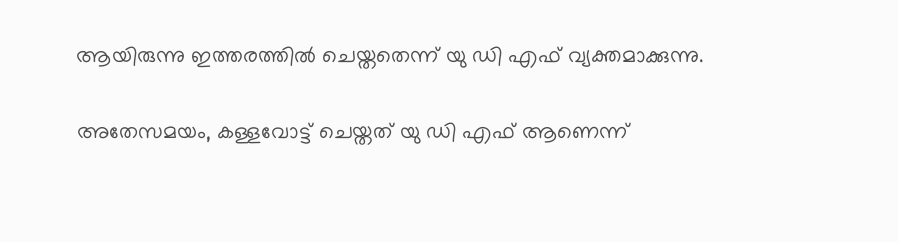ആയിരുന്നു ഇത്തരത്തില്‍ ചെയ്തതെന്ന് യു ഡി എഫ് വ്യക്തമാക്കുന്നു.

അതേസമയം, കള്ളവോട്ട് ചെയ്തത് യു ഡി എഫ് ആണെന്ന്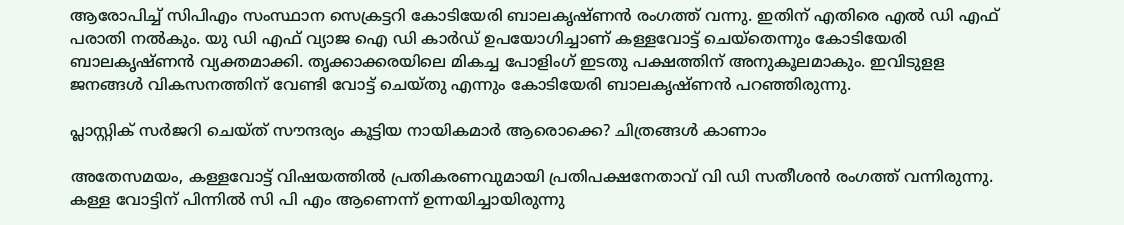ആരോപിച്ച് സിപിഎം സംസ്ഥാന സെക്രട്ടറി കോടിയേരി ബാലകൃഷ്ണൻ രംഗത്ത് വന്നു. ഇതിന് എതിരെ എല്‍ ഡി എഫ് പരാതി നല്‍കും. യു ഡി എഫ് വ്യാജ ഐ ഡി കാർഡ് ഉപയോഗിച്ചാണ് കള്ളവോട്ട് ചെയ്തെന്നും കോടിയേരി ബാലകൃഷ്ണൻ വ്യക്തമാക്കി. തൃക്കാക്കരയിലെ മികച്ച പോളിംഗ് ഇടതു പക്ഷത്തിന് അനുകൂലമാകും. ഇവിടുളള ജനങ്ങൾ വികസനത്തിന് വേണ്ടി വോട്ട് ചെയ്തു എന്നും കോടിയേരി ബാലകൃഷ്ണൻ പറഞ്ഞിരുന്നു.

പ്ലാസ്റ്റിക് സർജറി ചെയ്ത് സൗന്ദര്യം കൂട്ടിയ നായികമാര്‍ ആരൊക്കെ? ചിത്രങ്ങള്‍ കാണാം

അതേസമയം, കള്ളവോട്ട് വിഷയത്തിൽ പ്രതികരണവുമായി പ്രതിപക്ഷനേതാവ് വി ഡി സതീശൻ രംഗത്ത് വന്നിരുന്നു. കള്ള വോട്ടിന് പിന്നിൽ സി പി എം ആണെന്ന് ഉന്നയിച്ചായിരുന്നു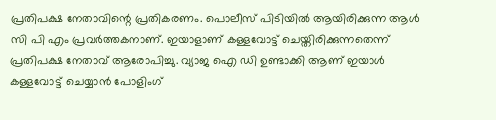പ്രതിപക്ഷ നേതാവിന്റെ പ്രതികരണം. പൊലീസ് പിടിയിൽ ആയിരിക്കുന്ന ആൾ സി പി എം പ്രവർത്തകനാണ്. ഇയാളാണ് കള്ളവോട്ട് ചെയ്തിരിക്കുന്നതെന്ന് പ്രതിപക്ഷ നേതാവ് ആരോപിച്ചു. വ്യാജ ഐ ഡി ഉണ്ടാക്കി ആണ് ഇയാൾ കള്ളവോട്ട് ചെയ്യാൻ പോളിംഗ്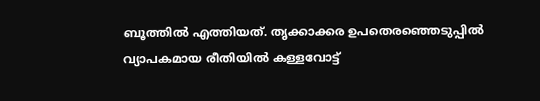ബൂത്തിൽ എത്തിയത്. തൃക്കാക്കര ഉപതെരഞ്ഞെടുപ്പിൽ വ്യാപകമായ രീതിയിൽ കള്ളവോട്ട്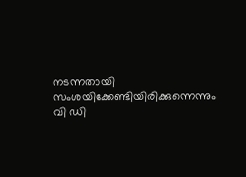നടന്നതായി സംശയിക്കേണ്ടിയിരിക്കുന്നെന്നും വി ഡി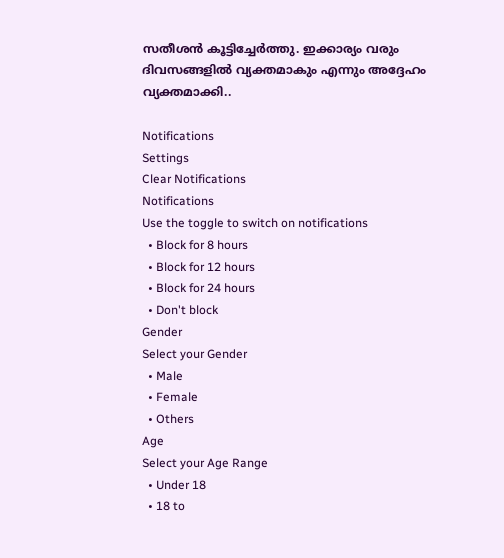സതീശൻ കൂട്ടിച്ചേർത്തു. ഇക്കാര്യം വരും ദിവസങ്ങളിൽ വ്യക്തമാകും എന്നും അദ്ദേഹം വ്യക്തമാക്കി..

Notifications
Settings
Clear Notifications
Notifications
Use the toggle to switch on notifications
  • Block for 8 hours
  • Block for 12 hours
  • Block for 24 hours
  • Don't block
Gender
Select your Gender
  • Male
  • Female
  • Others
Age
Select your Age Range
  • Under 18
  • 18 to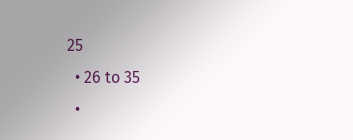25
  • 26 to 35
  •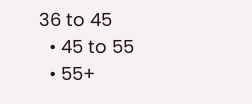36 to 45
  • 45 to 55
  • 55+